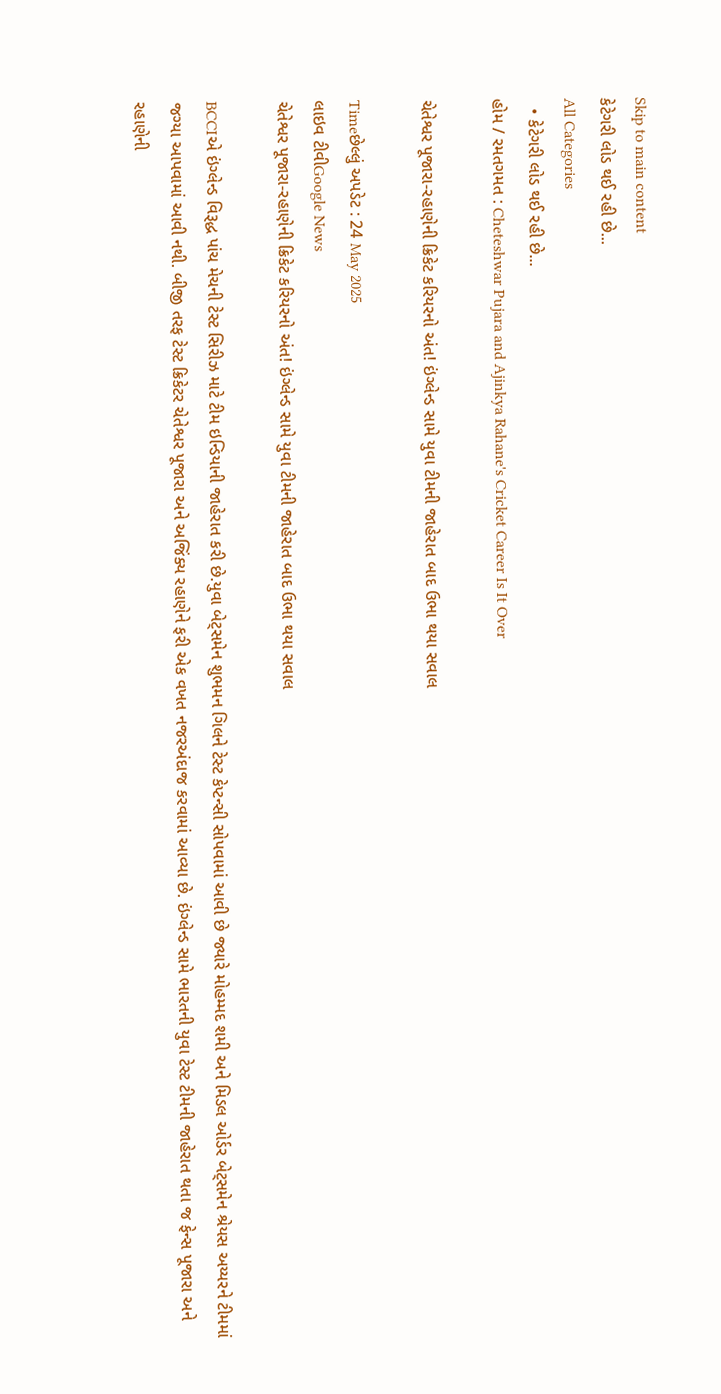Skip to main content
કેટેગરી લોડ થઈ રહી છે...
All Categories
  • કેટેગરી લોડ થઈ રહી છે...
હોમ / રમતગમત : Cheteshwar Pujara and Ajinkya Rahane's Cricket Career Is It Over

ચેતેશ્વર પૂજારા-રહાણેની ક્રિકેટ કરિયરનો અંત! ઇંગ્લેન્ડ સામે યુવા ટીમની જાહેરાત બાદ ઉભા થયા સવાલ

Timeછેલ્લું અપડેટ : 24 May 2025
લાઇવ ટીવીGoogle News
ચેતેશ્વર પૂજારા-રહાણેની ક્રિકેટ કરિયરનો અંત! ઇંગ્લેન્ડ સામે યુવા ટીમની જાહેરાત બાદ ઉભા થયા સવાલ

BCCIએ ઇંગ્લેન્ડ વિરૂદ્ધ પાંચ મેચની ટેસ્ટ સિરીઝ માટે ટીમ ઇન્ડિયાની જાહેરાત કરી છે.યુવા બેટ્સમેન શુભમન ગિલને ટેસ્ટ કેપ્ટન્સી સોપવામાં આવી છે જ્યારે મોહમ્મદ શમી અને મિડલ ઓર્ડર બેટ્સમેન શ્રેયસ અય્યરને ટીમમાં જગ્યા આપવામાં આવી નથી. બીજી તરફ ટેસ્ટ ક્રિકેટર ચેતેશ્વર પૂજારા અને અજિંક્ય રહાણેને ફરી એક વખત નજરઅંદાજ કરવામાં આવ્યા છે. ઇંગ્લેન્ડ સામે ભારતની યુવા ટેસ્ટ ટીમની જાહેરાત થતા જ ફેન્સ પૂજારા અને રહાણેની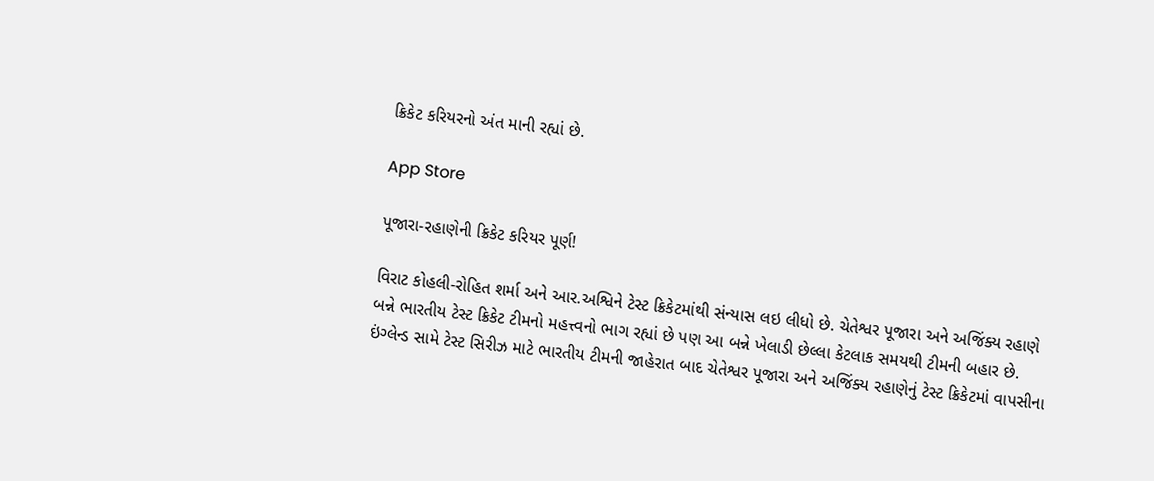ક્રિકેટ કરિયરનો અંત માની રહ્યાં છે.

App Store

પૂજારા-રહાણેની ક્રિકેટ કરિયર પૂર્ણ!

વિરાટ કોહલી-રોહિત શર્મા અને આર.અશ્વિને ટેસ્ટ ક્રિકેટમાંથી સંન્યાસ લઇ લીધો છે. ચેતેશ્વર પૂજારા અને અજિંક્ય રહાણે બન્ને ભારતીય ટેસ્ટ ક્રિકેટ ટીમનો મહત્ત્વનો ભાગ રહ્યાં છે પણ આ બન્ને ખેલાડી છેલ્લા કેટલાક સમયથી ટીમની બહાર છે. ઇંગ્લેન્ડ સામે ટેસ્ટ સિરીઝ માટે ભારતીય ટીમની જાહેરાત બાદ ચેતેશ્વર પૂજારા અને અજિંક્ય રહાણેનું ટેસ્ટ ક્રિકેટમાં વાપસીના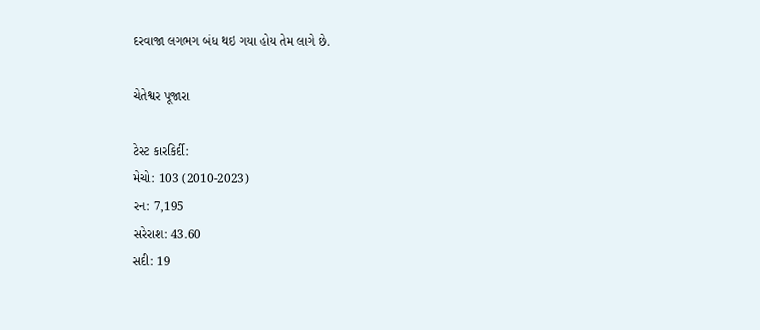દરવાજા લગભગ બંધ થઇ ગયા હોય તેમ લાગે છે.

ચેતેશ્વર પૂજારા

ટેસ્ટ કારકિર્દી:
મેચો: 103 (2010-2023)
રન: 7,195
સરેરાશ: 43.60
સદી: 19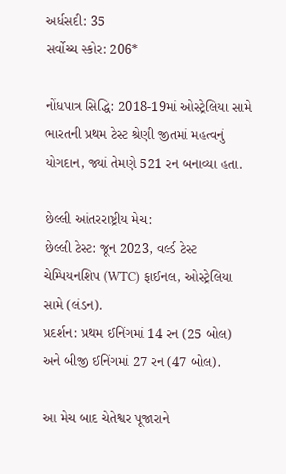અર્ધસદી: 35
સર્વોચ્ચ સ્કોર: 206*

નોંધપાત્ર સિદ્ધિ: 2018-19માં ઓસ્ટ્રેલિયા સામે ભારતની પ્રથમ ટેસ્ટ શ્રેણી જીતમાં મહત્વનું યોગદાન, જ્યાં તેમણે 521 રન બનાવ્યા હતા.

છેલ્લી આંતરરાષ્ટ્રીય મેચ:
છેલ્લી ટેસ્ટ: જૂન 2023, વર્લ્ડ ટેસ્ટ ચેમ્પિયનશિપ (WTC) ફાઈનલ, ઓસ્ટ્રેલિયા સામે (લંડન).
પ્રદર્શન: પ્રથમ ઈનિંગમાં 14 રન (25 બોલ) અને બીજી ઈનિંગમાં 27 રન (47 બોલ).

આ મેચ બાદ ચેતેશ્વર પૂજારાને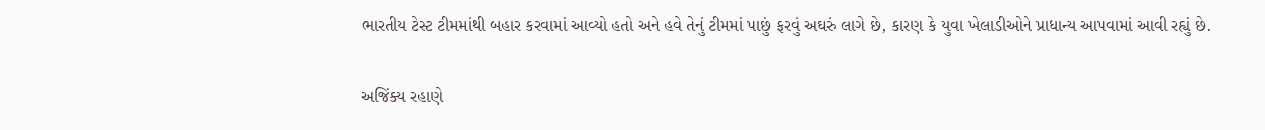ભારતીય ટેસ્ટ ટીમમાંથી બહાર કરવામાં આવ્યો હતો અને હવે તેનું ટીમમાં પાછું ફરવું અઘરું લાગે છે, કારણ કે યુવા ખેલાડીઓને પ્રાધાન્ય આપવામાં આવી રહ્યું છે.

અજિંક્ય રહાણે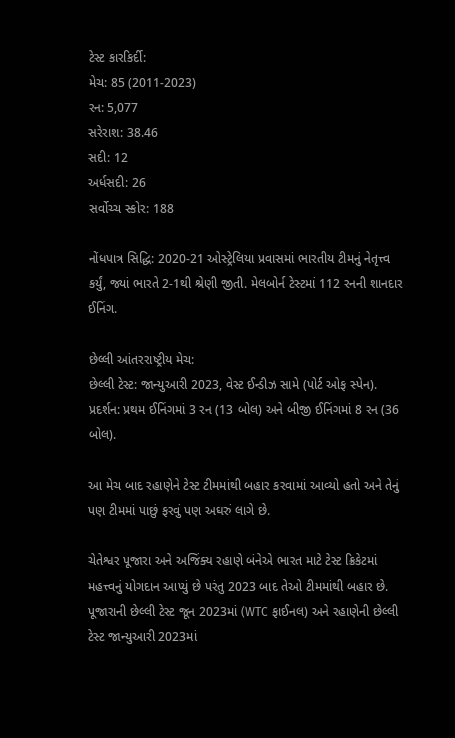ટેસ્ટ કારકિર્દી:
મેચ: 85 (2011-2023)
રન: 5,077
સરેરાશ: 38.46
સદી: 12
અર્ધસદી: 26
સર્વોચ્ચ સ્કોર: 188

નોંધપાત્ર સિદ્ધિ: 2020-21 ઓસ્ટ્રેલિયા પ્રવાસમાં ભારતીય ટીમનું નેતૃત્ત્વ કર્યું, જ્યાં ભારતે 2-1થી શ્રેણી જીતી. મેલબોર્ન ટેસ્ટમાં 112 રનની શાનદાર ઈનિંગ.

છેલ્લી આંતરરાષ્ટ્રીય મેચ:
છેલ્લી ટેસ્ટ: જાન્યુઆરી 2023, વેસ્ટ ઈન્ડીઝ સામે (પોર્ટ ઓફ સ્પેન).
પ્રદર્શન: પ્રથમ ઈનિંગમાં 3 રન (13 બોલ) અને બીજી ઈનિંગમાં 8 રન (36 બોલ).

આ મેચ બાદ રહાણેને ટેસ્ટ ટીમમાંથી બહાર કરવામાં આવ્યો હતો અને તેનું પણ ટીમમાં પાછું ફરવું પણ અઘરું લાગે છે.

ચેતેશ્વર પૂજારા અને અજિંક્ય રહાણે બંનેએ ભારત માટે ટેસ્ટ ક્રિકેટમાં મહત્ત્વનું યોગદાન આપ્યું છે પરંતુ 2023 બાદ તેઓ ટીમમાંથી બહાર છે. પૂજારાની છેલ્લી ટેસ્ટ જૂન 2023માં (WTC ફાઈનલ) અને રહાણેની છેલ્લી ટેસ્ટ જાન્યુઆરી 2023માં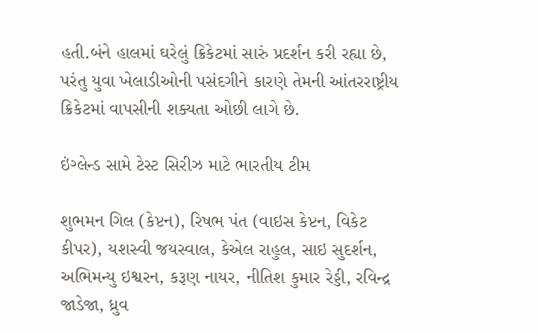હતી.બંને હાલમાં ઘરેલું ક્રિકેટમાં સારું પ્રદર્શન કરી રહ્યા છે, પરંતુ યુવા ખેલાડીઓની પસંદગીને કારણે તેમની આંતરરાષ્ટ્રીય ક્રિકેટમાં વાપસીની શક્યતા ઓછી લાગે છે.

ઇંગ્લેન્ડ સામે ટેસ્ટ સિરીઝ માટે ભારતીય ટીમ

શુભમન ગિલ (કેપ્ટન), રિષભ પંત (વાઇસ કેપ્ટન, વિકેટ કીપર), યશસ્વી જયસ્વાલ, કેએલ રાહુલ, સાઇ સુદર્શન, અભિમન્યુ ઇશ્વરન, કરૂણ નાયર, નીતિશ કુમાર રેડ્ડી, રવિન્દ્ર જાડેજા, ધ્રુવ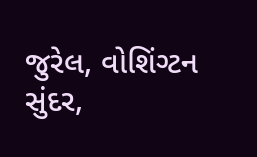જુરેલ, વોશિંગ્ટન સુંદર,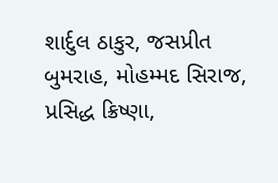શાર્દુલ ઠાકુર, જસપ્રીત બુમરાહ, મોહમ્મદ સિરાજ, પ્રસિદ્ધ ક્રિષ્ણા,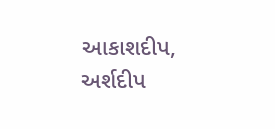આકાશદીપ, અર્શદીપ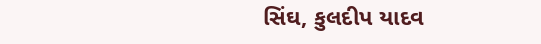સિંઘ, કુલદીપ યાદવ